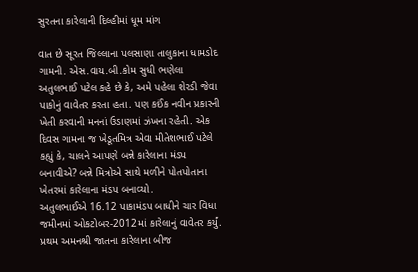સુરતના કારેલાની દિલ્હીમાં ધૂમ માંગ

વાત છે સૂરત જિલ્લાના પલસાણા તાલુકાના ધામડોદ ગામની. એસ.વાય.બી.કોમ સુધી ભણેલા અતુલભાઈ પટેલ કહે છે કે, અમે પહેલા શેરડી જેવા પાકોનું વાવેતર કરતા હતા. પણ કઈંક નવીન પ્રકારની ખેતી કરવાની મનનાં ઉડાણમાં ઝંખના રહેતી. એક દિવસ ગામના જ ખેડૂતમિત્ર એવા મીતેશભાઈ પટેલે કહ્યું કે, ચાલને આપણે બન્ને કારેલાના મંડપ બનાવીએ? બન્ને મિત્રોએ સાથે મળીને પોતપોતાના ખેતરમાં કારેલાના મંડપ બનાવ્યો.
અતુલભાઈએ 16.12 પાકામંડપ બાધીને ચાર વિધા જમીનમાં ઓકટોબર-2012માં કારેલાનું વાવેતર કર્યું. પ્રથમ અમનશ્રી જાતના કારેલાના બીજ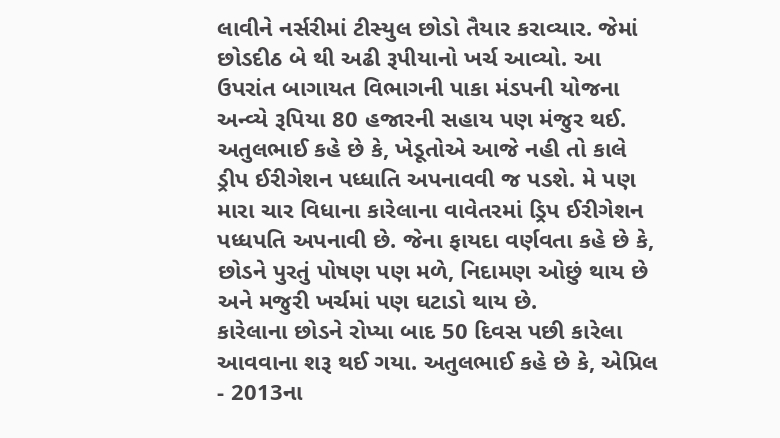લાવીને નર્સરીમાં ટીસ્યુલ છોડો તૈયાર કરાવ્યાર. જેમાં છોડદીઠ બે થી અઢી રૂપીયાનો ખર્ચ આવ્યો. આ ઉપરાંત બાગાયત વિભાગની પાકા મંડપની યોજના અન્વ્યે રૂપિયા 80 હજારની સહાય પણ મંજુર થઈ.
અતુલભાઈ કહે છે કે, ખેડૂતોએ આજે નહી તો કાલે ડ્રીપ ઈરીગેશન પધ્ધાતિ અપનાવવી જ પડશે. મે પણ મારા ચાર વિધાના કારેલાના વાવેતરમાં ડ્રિપ ઈરીગેશન પધ્ધપતિ અપનાવી છે. જેના ફાયદા વર્ણવતા કહે છે કે, છોડને પુરતું પોષણ પણ મળે, નિદામણ ઓછું થાય છે અને મજુરી ખર્ચમાં પણ ઘટાડો થાય છે.
કારેલાના છોડને રોપ્યા બાદ 50 દિવસ પછી કારેલા આવવાના શરૂ થઈ ગયા. અતુલભાઈ કહે છે કે, એપ્રિલ - 2013ના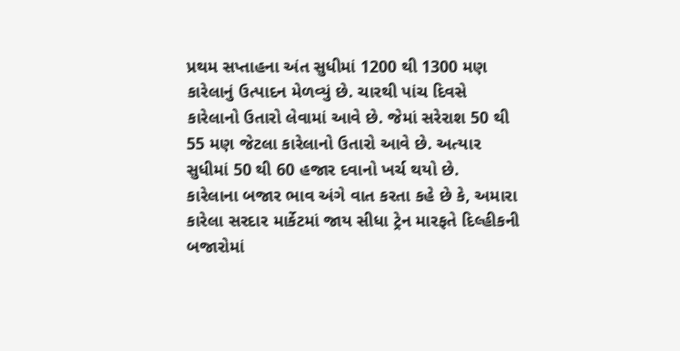પ્રથમ સપ્તાહના અંત સુધીમાં 1200 થી 1300 મણ કારેલાનું ઉત્પાદન મેળવ્યું છે. ચારથી પાંચ દિવસે કારેલાનો ઉતારો લેવામાં આવે છે. જેમાં સરેરાશ 50 થી 55 મણ જેટલા કારેલાનો ઉતારો આવે છે. અત્યાર સુધીમાં 50 થી 60 હજાર દવાનો ખર્ચ થયો છે.
કારેલાના બજાર ભાવ અંગે વાત કરતા કહે છે કે, અમારા કારેલા સરદાર માર્કેટમાં જાય સીધા ટ્રેન મારફતે દિલ્હીકની બજારોમાં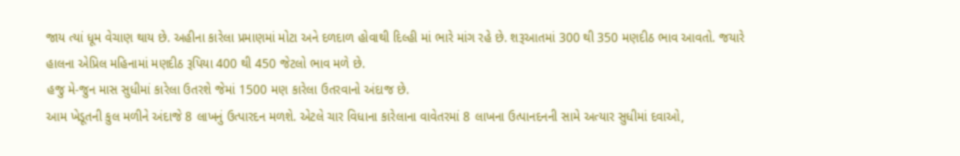જાય ત્યાં ધૂમ વેચાણ થાય છે. અહીના કારેલા પ્રમાણમાં મોટા અને દળદાળ હોવાથી દિલ્હી માં ભારે માંગ રહે છે. શરૂઆતમાં 300 થી 350 મણદીઠ ભાવ આવતો. જયારે હાલના એપ્રિલ મહિનામાં મણદીઠ રૂપિયા 400 થી 450 જેટલો ભાવ મળે છે.
હજુ મે-જુન માસ સુધીમાં કારેલા ઉતરશે જેમાં 1500 મણ કારેલા ઉતરવાનો અંદાજ છે.
આમ ખેડૂતની કુલ મળીને અંદાજે 8 લાખનું ઉત્પારદન મળશે. એટલે ચાર વિધાના કારેલાના વાવેતરમાં 8 લાખના ઉત્પાનદનની સામે અત્યાર સુધીમાં દવાઓ,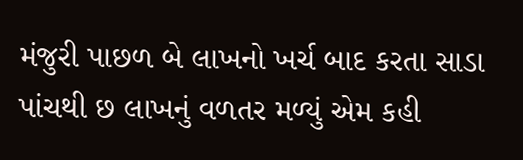મંજુરી પાછળ બે લાખનો ખર્ચ બાદ કરતા સાડા પાંચથી છ લાખનું વળતર મળ્યું એમ કહી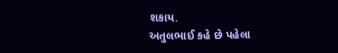શકાય.
અતુલભાઈ કહે છે પહેલા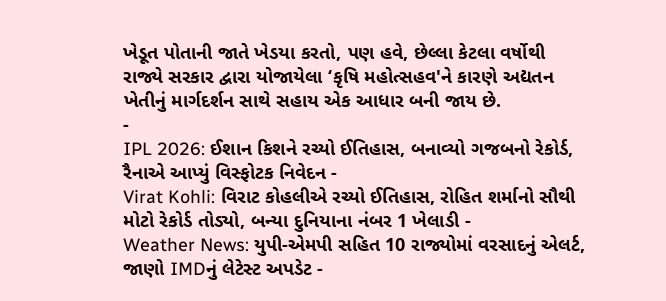ખેડૂત પોતાની જાતે ખેડયા કરતો, પણ હવે, છેલ્લા કેટલા વર્ષોથી રાજ્યે સરકાર દ્વારા યોજાયેલા ‘કૃષિ મહોત્સહવ'ને કારણે અદ્યતન ખેતીનું માર્ગદર્શન સાથે સહાય એક આધાર બની જાય છે.
-
IPL 2026: ઈશાન કિશને રચ્યો ઈતિહાસ, બનાવ્યો ગજબનો રેકોર્ડ, રૈનાએ આપ્યું વિસ્ફોટક નિવેદન -
Virat Kohli: વિરાટ કોહલીએ રચ્યો ઈતિહાસ, રોહિત શર્માનો સૌથી મોટો રેકોર્ડ તોડ્યો, બન્યા દુનિયાના નંબર 1 ખેલાડી -
Weather News: યુપી-એમપી સહિત 10 રાજ્યોમાં વરસાદનું એલર્ટ, જાણો IMDનું લેટેસ્ટ અપડેટ -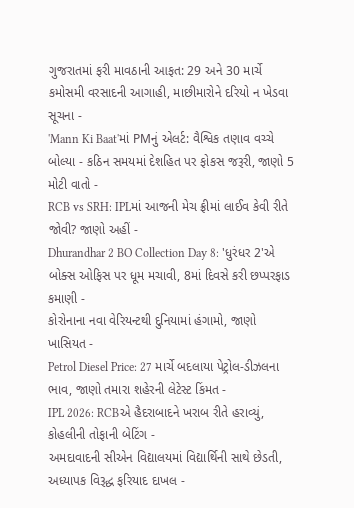ગુજરાતમાં ફરી માવઠાની આફત: 29 અને 30 માર્ચે કમોસમી વરસાદની આગાહી, માછીમારોને દરિયો ન ખેડવા સૂચના -
'Mann Ki Baat'માં PMનું એલર્ટ: વૈશ્વિક તણાવ વચ્ચે બોલ્યા - કઠિન સમયમાં દેશહિત પર ફોકસ જરૂરી, જાણો 5 મોટી વાતો -
RCB vs SRH: IPLમાં આજની મેચ ફ્રીમાં લાઈવ કેવી રીતે જોવી? જાણો અહીં -
Dhurandhar 2 BO Collection Day 8: 'ધુરંધર 2'એ બોક્સ ઓફિસ પર ધૂમ મચાવી, 8માં દિવસે કરી છપ્પરફાડ કમાણી -
કોરોનાના નવા વેરિયન્ટથી દુનિયામાં હંગામો, જાણો ખાસિયત -
Petrol Diesel Price: 27 માર્ચે બદલાયા પેટ્રોલ-ડીઝલના ભાવ, જાણો તમારા શહેરની લેટેસ્ટ કિંમત -
IPL 2026: RCBએ હૈદરાબાદને ખરાબ રીતે હરાવ્યું, કોહલીની તોફાની બેટિંગ -
અમદાવાદની સીએન વિદ્યાલયમાં વિદ્યાર્થિની સાથે છેડતી, અધ્યાપક વિરૂદ્ધ ફરિયાદ દાખલ -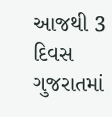આજથી 3 દિવસ ગુજરાતમાં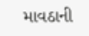માવઠાની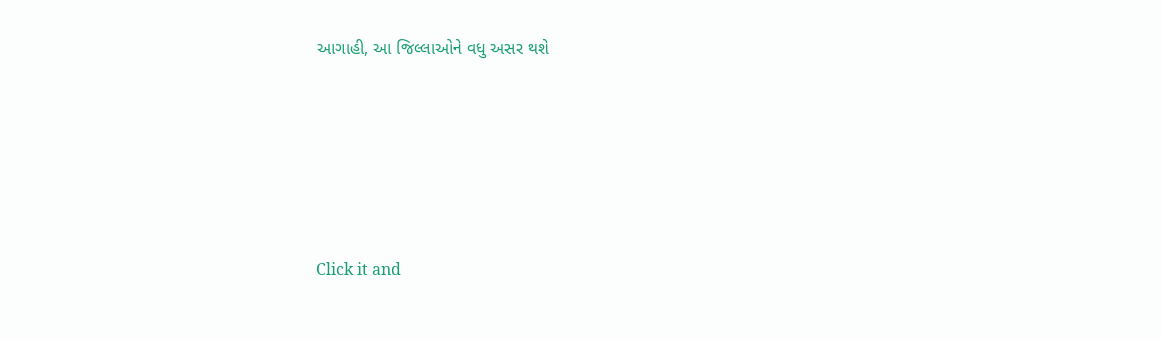આગાહી, આ જિલ્લાઓને વધુ અસર થશે








Click it and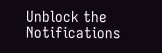Unblock the Notifications